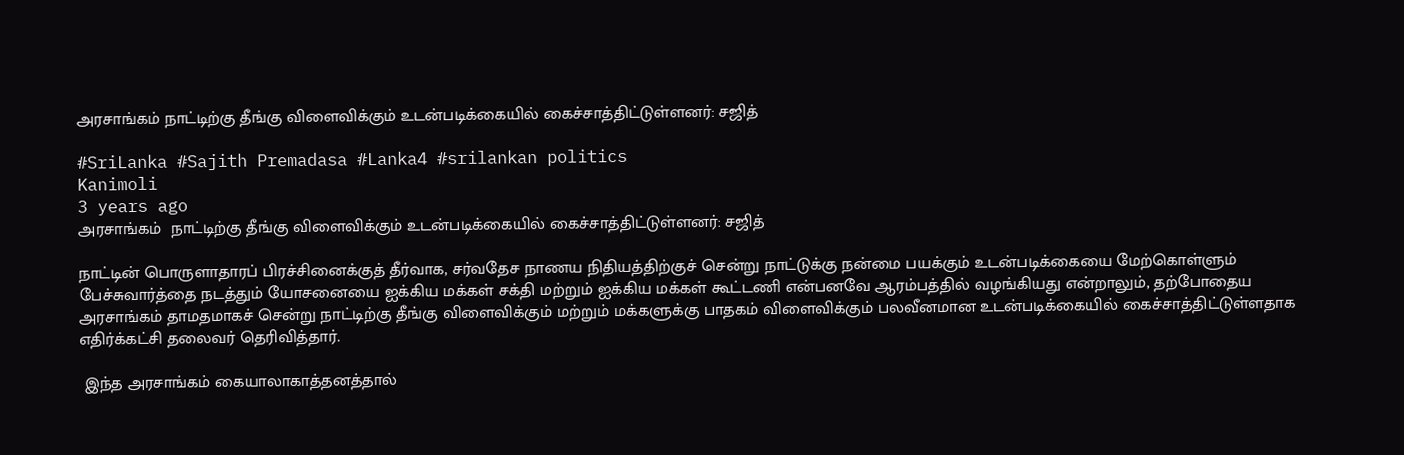அரசாங்கம் நாட்டிற்கு தீங்கு விளைவிக்கும் உடன்படிக்கையில் கைச்சாத்திட்டுள்ளனர்: சஜித்

#SriLanka #Sajith Premadasa #Lanka4 #srilankan politics
Kanimoli
3 years ago
அரசாங்கம்  நாட்டிற்கு தீங்கு விளைவிக்கும் உடன்படிக்கையில் கைச்சாத்திட்டுள்ளனர்: சஜித்

நாட்டின் பொருளாதாரப் பிரச்சினைக்குத் தீர்வாக, சர்வதேச நாணய நிதியத்திற்குச் சென்று நாட்டுக்கு நன்மை பயக்கும் உடன்படிக்கையை மேற்கொள்ளும் பேச்சுவார்த்தை நடத்தும் யோசனையை ஐக்கிய மக்கள் சக்தி மற்றும் ஐக்கிய மக்கள் கூட்டணி என்பனவே ஆரம்பத்தில் வழங்கியது என்றாலும், தற்போதைய அரசாங்கம் தாமதமாகச் சென்று நாட்டிற்கு தீங்கு விளைவிக்கும் மற்றும் மக்களுக்கு பாதகம் விளைவிக்கும் பலவீனமான உடன்படிக்கையில் கைச்சாத்திட்டுள்ளதாக எதிர்க்கட்சி தலைவர் தெரிவித்தார்.

 இந்த அரசாங்கம் கையாலாகாத்தனத்தால்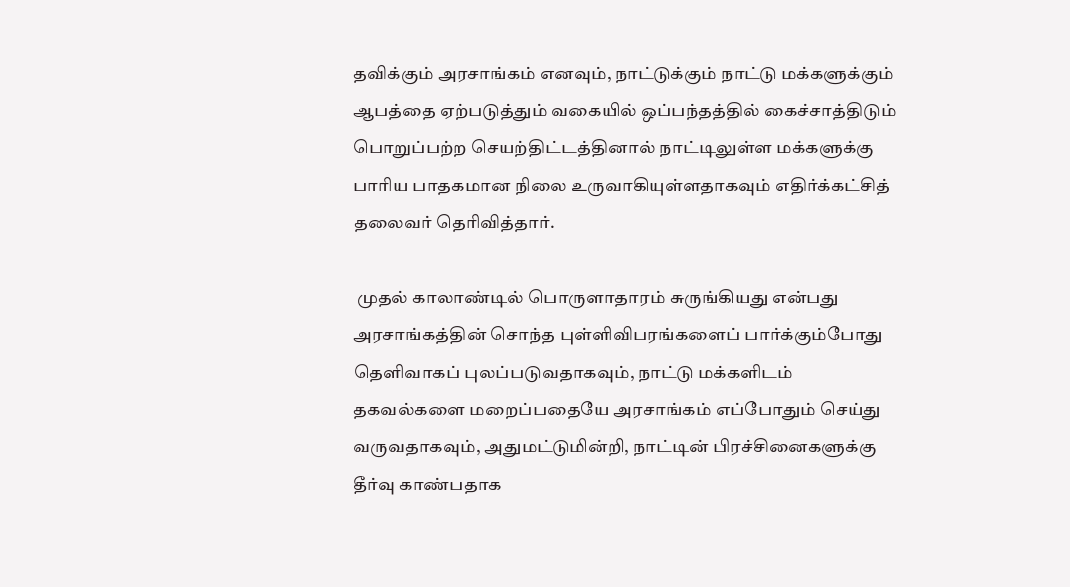தவிக்கும் அரசாங்கம் எனவும், நாட்டுக்கும் நாட்டு மக்களுக்கும் ஆபத்தை ஏற்படுத்தும் வகையில் ஒப்பந்தத்தில் கைச்சாத்திடும் பொறுப்பற்ற செயற்திட்டத்தினால் நாட்டிலுள்ள மக்களுக்கு பாரிய பாதகமான நிலை உருவாகியுள்ளதாகவும் எதிர்க்கட்சித் தலைவர் தெரிவித்தார்.

 முதல் காலாண்டில் பொருளாதாரம் சுருங்கியது என்பது அரசாங்கத்தின் சொந்த புள்ளிவிபரங்களைப் பார்க்கும்போது தெளிவாகப் புலப்படுவதாகவும், நாட்டு மக்களிடம் தகவல்களை மறைப்பதையே அரசாங்கம் எப்போதும் செய்து வருவதாகவும், அதுமட்டுமின்றி, நாட்டின் பிரச்சினைகளுக்கு தீர்வு காண்பதாக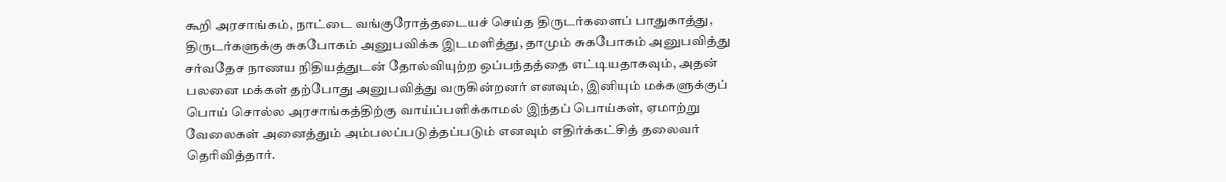கூறி அரசாங்கம், நாட்டை வங்குரோத்தடையச் செய்த திருடர்களைப் பாதுகாத்து, திருடர்களுக்கு சுகபோகம் அனுபவிக்க இடமளித்து, தாமும் சுகபோகம் அனுபவித்து சர்வதேச நாணய நிதியத்துடன் தோல்வியுற்ற ஒப்பந்தத்தை எட்டியதாகவும், அதன் பலனை மக்கள் தற்போது அனுபவித்து வருகின்றனர் எனவும், இனியும் மக்களுக்குப் பொய் சொல்ல அரசாங்கத்திற்கு வாய்ப்பளிக்காமல் இந்தப் பொய்கள், ஏமாற்று வேலைகள் அனைத்தும் அம்பலப்படுத்தப்படும் எனவும் எதிர்க்கட்சித் தலைவர் தெரிவித்தார்.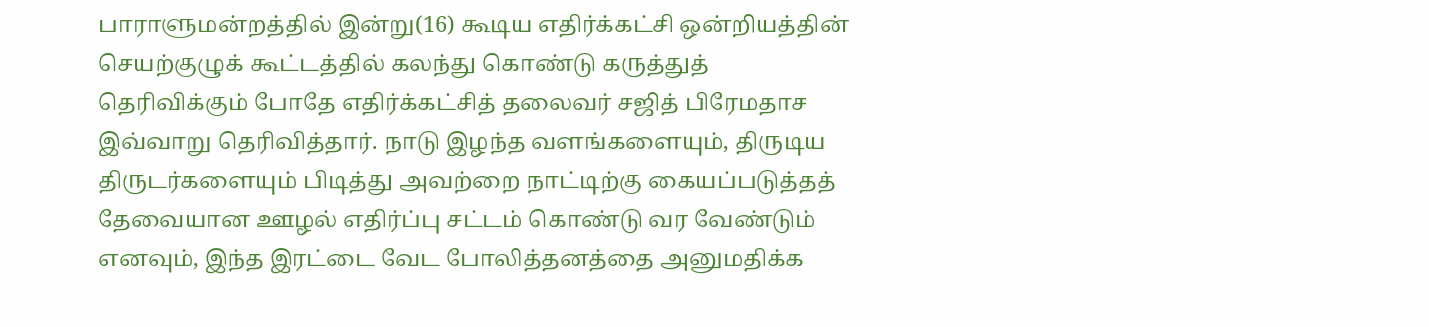பாராளுமன்றத்தில் இன்று(16) கூடிய எதிர்க்கட்சி ஒன்றியத்தின் செயற்குழுக் கூட்டத்தில் கலந்து கொண்டு கருத்துத் தெரிவிக்கும் போதே எதிர்க்கட்சித் தலைவர் சஜித் பிரேமதாச இவ்வாறு தெரிவித்தார். நாடு இழந்த வளங்களையும், திருடிய திருடர்களையும் பிடித்து அவற்றை நாட்டிற்கு கையப்படுத்தத் தேவையான ஊழல் எதிர்ப்பு சட்டம் கொண்டு வர வேண்டும் எனவும், இந்த இரட்டை வேட போலித்தனத்தை அனுமதிக்க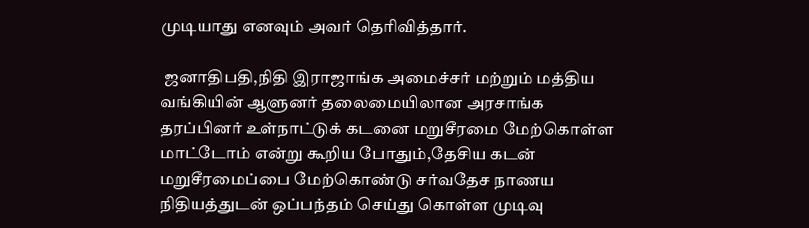முடியாது எனவும் அவர் தெரிவித்தார்.

 ஜனாதிபதி,நிதி இராஜாங்க அமைச்சர் மற்றும் மத்திய வங்கியின் ஆளுனர் தலைமையிலான அரசாங்க தரப்பினர் உள்நாட்டுக் கடனை மறுசீரமை மேற்கொள்ள மாட்டோம் என்று கூறிய போதும்,தேசிய கடன் மறுசீரமைப்பை மேற்கொண்டு சர்வதேச நாணய நிதியத்துடன் ஒப்பந்தம் செய்து கொள்ள முடிவு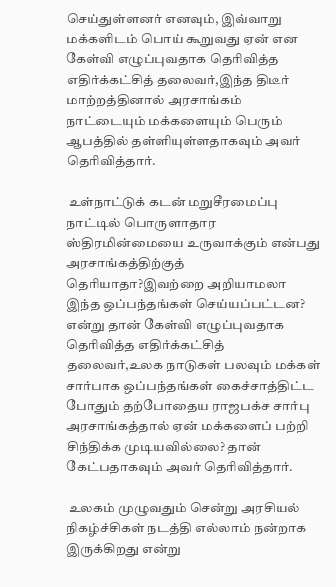செய்துள்ளனர் எனவும், இவ்வாறு மக்களிடம் பொய் கூறுவது ஏன் என கேள்வி எழுப்புவதாக தெரிவித்த எதிர்க்கட்சித் தலைவர்,இந்த திடீர் மாற்றத்தினால் அரசாங்கம் நாட்டையும் மக்களையும் பெரும் ஆபத்தில் தள்ளியுள்ளதாகவும் அவர் தெரிவித்தார்.

 உள்நாட்டுக் கடன் மறுசீரமைப்பு நாட்டில் பொருளாதார ஸ்திரமின்மையை உருவாக்கும் என்பது அரசாங்கத்திற்குத் தெரியாதா?இவற்றை அறியாமலா இந்த ஒப்பந்தங்கள் செய்யப்பட்டன? என்று தான் கேள்வி எழுப்புவதாக தெரிவித்த எதிர்க்கட்சித் தலைவர்,உலக நாடுகள் பலவும் மக்கள் சார்பாக ஒப்பந்தங்கள் கைச்சாத்திட்ட போதும் தற்போதைய ராஜபக்ச சார்பு அரசாங்கத்தால் ஏன் மக்களைப் பற்றி சிந்திக்க முடியவில்லை? தான் கேட்பதாகவும் அவர் தெரிவித்தார்.

 உலகம் முழுவதும் சென்று அரசியல் நிகழ்ச்சிகள் நடத்தி எல்லாம் நன்றாக இருக்கிறது என்று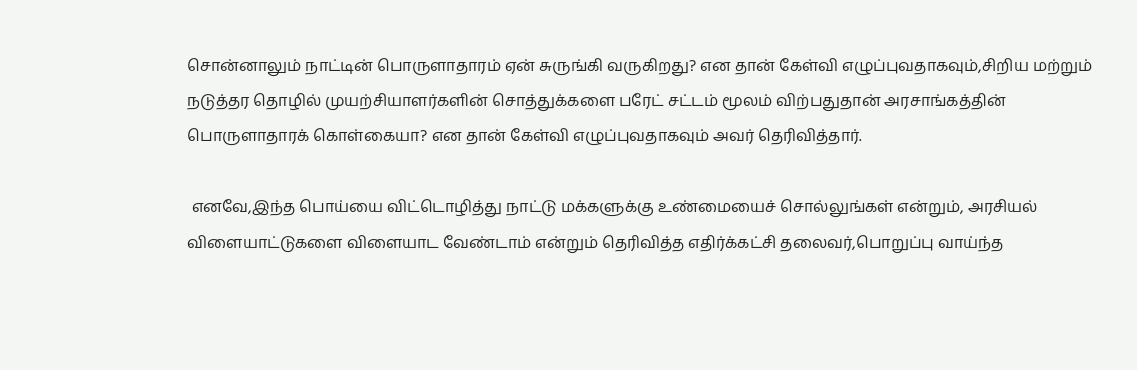சொன்னாலும் நாட்டின் பொருளாதாரம் ஏன் சுருங்கி வருகிறது? என தான் கேள்வி எழுப்புவதாகவும்,சிறிய மற்றும் நடுத்தர தொழில் முயற்சியாளர்களின் சொத்துக்களை பரேட் சட்டம் மூலம் விற்பதுதான் அரசாங்கத்தின் பொருளாதாரக் கொள்கையா? என தான் கேள்வி எழுப்புவதாகவும் அவர் தெரிவித்தார்.

 எனவே,இந்த பொய்யை விட்டொழித்து நாட்டு மக்களுக்கு உண்மையைச் சொல்லுங்கள் என்றும், அரசியல் விளையாட்டுகளை விளையாட வேண்டாம் என்றும் தெரிவித்த எதிர்க்கட்சி தலைவர்,பொறுப்பு வாய்ந்த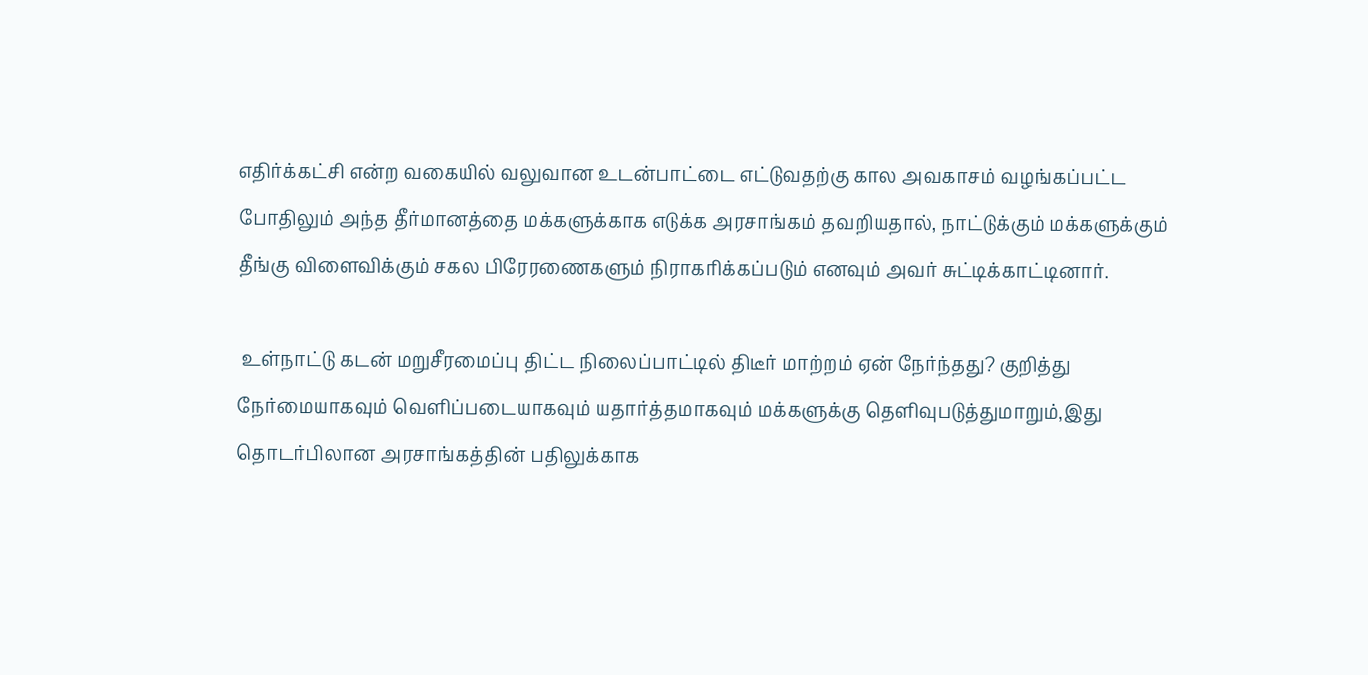எதிர்க்கட்சி என்ற வகையில் வலுவான உடன்பாட்டை எட்டுவதற்கு கால அவகாசம் வழங்கப்பட்ட போதிலும் அந்த தீர்மானத்தை மக்களுக்காக எடுக்க அரசாங்கம் தவறியதால், நாட்டுக்கும் மக்களுக்கும் தீங்கு விளைவிக்கும் சகல பிரேரணைகளும் நிராகரிக்கப்படும் எனவும் அவர் சுட்டிக்காட்டினார்.

 உள்நாட்டு கடன் மறுசீரமைப்பு திட்ட நிலைப்பாட்டில் திடீர் மாற்றம் ஏன் நேர்ந்தது? குறித்து நேர்மையாகவும் வெளிப்படையாகவும் யதார்த்தமாகவும் மக்களுக்கு தெளிவுபடுத்துமாறும்,இது தொடர்பிலான அரசாங்கத்தின் பதிலுக்காக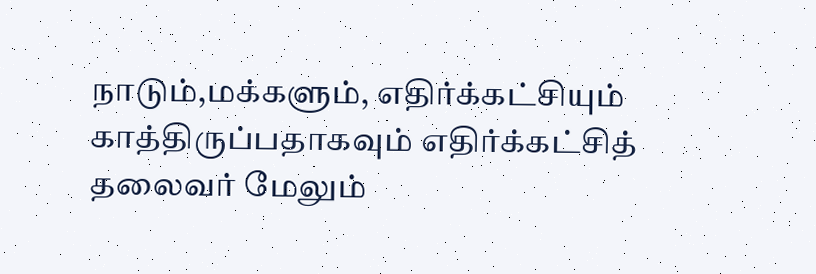நாடும்,மக்களும், எதிர்க்கட்சியும் காத்திருப்பதாகவும் எதிர்க்கட்சித் தலைவர் மேலும்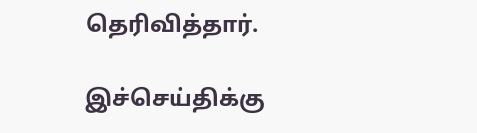தெரிவித்தார்.

இச்செய்திக்கு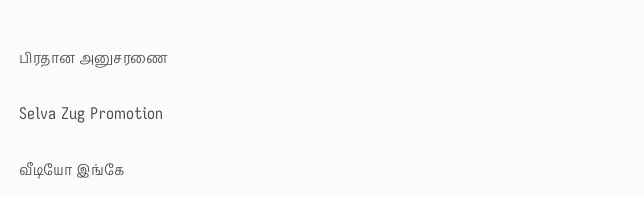பிரதான அனுசரணை

Selva Zug Promotion

வீடியோ இங்கே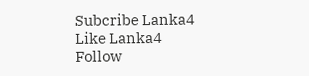Subcribe Lanka4
Like Lanka4
Follow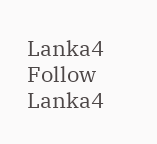Lanka4
Follow Lanka4